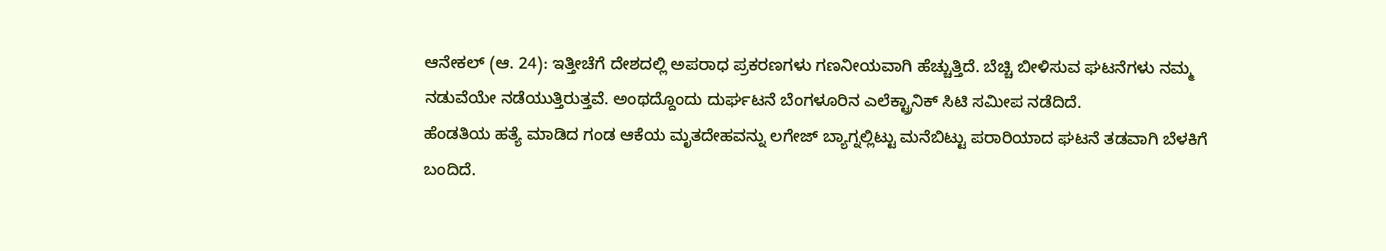ಆನೇಕಲ್ (ಆ. 24): ಇತ್ತೀಚೆಗೆ ದೇಶದಲ್ಲಿ ಅಪರಾಧ ಪ್ರಕರಣಗಳು ಗಣನೀಯವಾಗಿ ಹೆಚ್ಚುತ್ತಿದೆ. ಬೆಚ್ಚಿ ಬೀಳಿಸುವ ಘಟನೆಗಳು ನಮ್ಮ ನಡುವೆಯೇ ನಡೆಯುತ್ತಿರುತ್ತವೆ. ಅಂಥದ್ದೊಂದು ದುರ್ಘಟನೆ ಬೆಂಗಳೂರಿನ ಎಲೆಕ್ಟ್ರಾನಿಕ್ ಸಿಟಿ ಸಮೀಪ ನಡೆದಿದೆ.
ಹೆಂಡತಿಯ ಹತ್ಯೆ ಮಾಡಿದ ಗಂಡ ಆಕೆಯ ಮೃತದೇಹವನ್ನು ಲಗೇಜ್ ಬ್ಯಾಗ್ನಲ್ಲಿಟ್ಟು ಮನೆಬಿಟ್ಟು ಪರಾರಿಯಾದ ಘಟನೆ ತಡವಾಗಿ ಬೆಳಕಿಗೆ ಬಂದಿದೆ.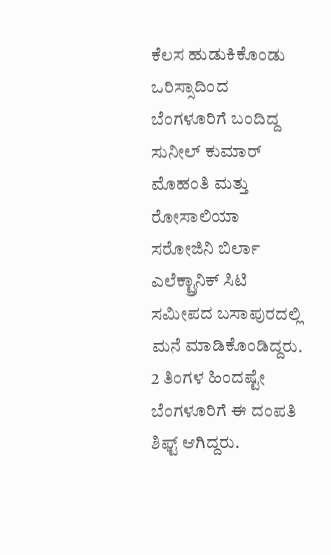ಕೆಲಸ ಹುಡುಕಿಕೊಂಡು ಒರಿಸ್ಸಾದಿಂದ ಬೆಂಗಳೂರಿಗೆ ಬಂದಿದ್ದ ಸುನೀಲ್ ಕುಮಾರ್ ಮೊಹಂತಿ ಮತ್ತು ರೋಸಾಲಿಯಾ ಸರೋಜಿನಿ ಬಿರ್ಲಾ ಎಲೆಕ್ಟ್ರಾನಿಕ್ ಸಿಟಿ ಸಮೀಪದ ಬಸಾಪುರದಲ್ಲಿ ಮನೆ ಮಾಡಿಕೊಂಡಿದ್ದರು. 2 ತಿಂಗಳ ಹಿಂದಷ್ಟೇ ಬೆಂಗಳೂರಿಗೆ ಈ ದಂಪತಿ ಶಿಫ್ಟ್ ಆಗಿದ್ದರು.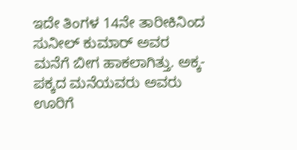ಇದೇ ತಿಂಗಳ 14ನೇ ತಾರೀಕಿನಿಂದ ಸುನೀಲ್ ಕುಮಾರ್ ಅವರ ಮನೆಗೆ ಬೀಗ ಹಾಕಲಾಗಿತ್ತು. ಅಕ್ಕ-ಪಕ್ಕದ ಮನೆಯವರು ಅವರು ಊರಿಗೆ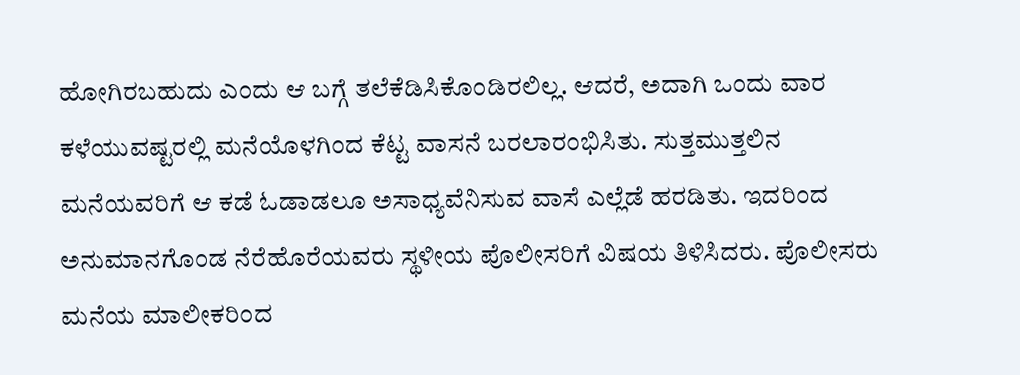ಹೋಗಿರಬಹುದು ಎಂದು ಆ ಬಗ್ಗೆ ತಲೆಕೆಡಿಸಿಕೊಂಡಿರಲಿಲ್ಲ. ಆದರೆ, ಅದಾಗಿ ಒಂದು ವಾರ ಕಳೆಯುವಷ್ಟರಲ್ಲಿ ಮನೆಯೊಳಗಿಂದ ಕೆಟ್ಟ ವಾಸನೆ ಬರಲಾರಂಭಿಸಿತು. ಸುತ್ತಮುತ್ತಲಿನ ಮನೆಯವರಿಗೆ ಆ ಕಡೆ ಓಡಾಡಲೂ ಅಸಾಧ್ಯವೆನಿಸುವ ವಾಸೆ ಎಲ್ಲೆಡೆ ಹರಡಿತು. ಇದರಿಂದ ಅನುಮಾನಗೊಂಡ ನೆರೆಹೊರೆಯವರು ಸ್ಥಳೀಯ ಪೊಲೀಸರಿಗೆ ವಿಷಯ ತಿಳಿಸಿದರು. ಪೊಲೀಸರು ಮನೆಯ ಮಾಲೀಕರಿಂದ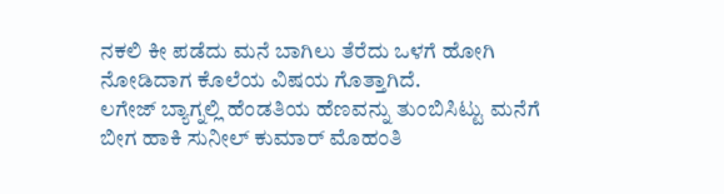ನಕಲಿ ಕೀ ಪಡೆದು ಮನೆ ಬಾಗಿಲು ತೆರೆದು ಒಳಗೆ ಹೋಗಿ ನೋಡಿದಾಗ ಕೊಲೆಯ ವಿಷಯ ಗೊತ್ತಾಗಿದೆ.
ಲಗೇಜ್ ಬ್ಯಾಗ್ನಲ್ಲಿ ಹೆಂಡತಿಯ ಹೆಣವನ್ನು ತುಂಬಿಸಿಟ್ಟು ಮನೆಗೆ ಬೀಗ ಹಾಕಿ ಸುನೀಲ್ ಕುಮಾರ್ ಮೊಹಂತಿ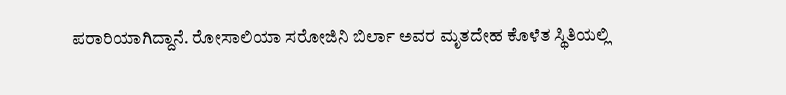ಪರಾರಿಯಾಗಿದ್ದಾನೆ. ರೋಸಾಲಿಯಾ ಸರೋಜಿನಿ ಬಿರ್ಲಾ ಅವರ ಮೃತದೇಹ ಕೊಳೆತ ಸ್ಥಿತಿಯಲ್ಲಿ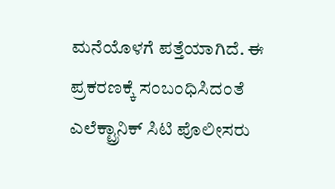ಮನೆಯೊಳಗೆ ಪತ್ತೆಯಾಗಿದೆ. ಈ ಪ್ರಕರಣಕ್ಕೆ ಸಂಬಂಧಿಸಿದಂತೆ ಎಲೆಕ್ಟ್ರಾನಿಕ್ ಸಿಟಿ ಪೊಲೀಸರು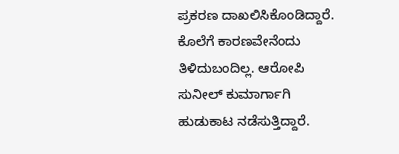ಪ್ರಕರಣ ದಾಖಲಿಸಿಕೊಂಡಿದ್ದಾರೆ. ಕೊಲೆಗೆ ಕಾರಣವೇನೆಂದು ತಿಳಿದುಬಂದಿಲ್ಲ. ಆರೋಪಿ ಸುನೀಲ್ ಕುಮಾರ್ಗಾಗಿ ಹುಡುಕಾಟ ನಡೆಸುತ್ತಿದ್ದಾರೆ.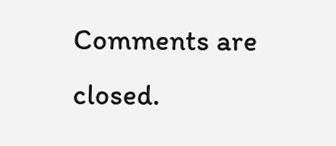Comments are closed.